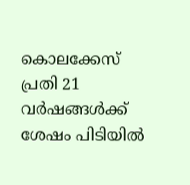കൊലക്കേസ് പ്രതി 21 വര്‍ഷങ്ങള്‍ക്ക് ശേഷം പിടിയില്‍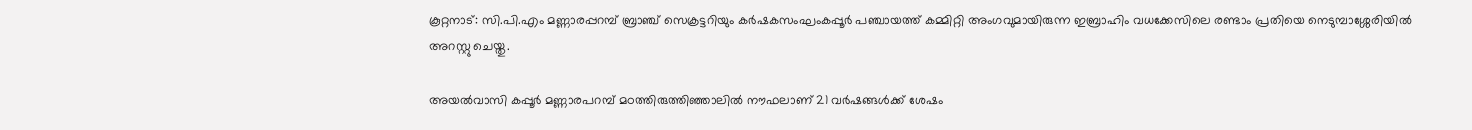കൂറ്റനാട്: സി.പി.എം മണ്ണാരപ്പറമ്പ് ബ്രാഞ്ച് സെക്രട്ടറിയും കർഷകസംഘംകപ്പൂര്‍ പഞ്ചായത്ത് കമ്മിറ്റി അംഗവുമായിരുന്ന ഇബ്രാഹിം വധക്കേസിലെ രണ്ടാം പ്രതിയെ നെടുമ്പാശ്ശേരിയില്‍ അറസ്റ്റു ചെയ്തു.

അയല്‍വാസി കപ്പൂര്‍ മണ്ണാരപറമ്പ് മഠത്തിരുത്തിഞ്ഞാലിൽ നൗഫലാണ് 21 വർഷങ്ങൾക്ക് ശേഷം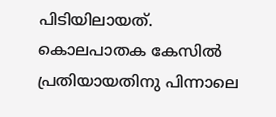പിടിയിലായത്. കൊലപാതക കേസിൽ പ്രതിയായതിനു പിന്നാലെ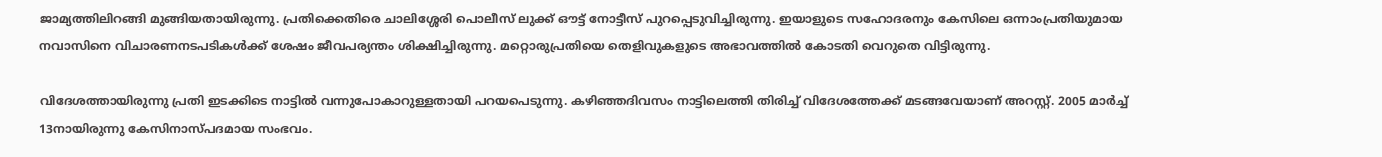ജാമ്യത്തിലിറങ്ങി മുങ്ങിയതായിരുന്നു. പ്രതിക്കെതിരെ ചാലിശ്ശേരി പൊലീസ് ലുക്ക് ഔട്ട് നോട്ടീസ് പുറപ്പെടുവിച്ചിരുന്നു. ഇയാളുടെ സഹോദരനും കേസിലെ ഒന്നാംപ്രതിയുമായ നവാസിനെ വിചാരണനടപടികള്‍ക്ക് ശേഷം ജീവപര്യന്തം ശിക്ഷിച്ചിരുന്നു. മറ്റൊരുപ്രതിയെ തെളിവുകളുടെ അഭാവത്തില്‍ കോടതി വെറുതെ വിട്ടിരുന്നു.

വിദേശത്തായിരുന്നു പ്രതി ഇടക്കിടെ നാട്ടില്‍ വന്നുപോകാറുള്ളതായി പറയപെടുന്നു. കഴിഞ്ഞദിവസം നാട്ടിലെത്തി തിരിച്ച് വിദേശത്തേക്ക് മടങ്ങവേയാണ് അറസ്റ്റ്. 2005 മാർച്ച് 13നായിരുന്നു കേസിനാസ്പദമായ സംഭവം.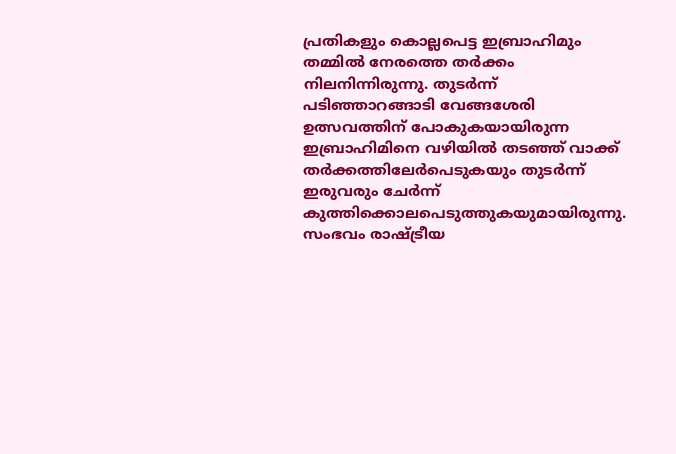പ്രതികളും കൊല്ലപെട്ട ഇബ്രാഹിമും തമ്മില്‍ നേരത്തെ തര്‍ക്കം നിലനിന്നിരുന്നു. തുടര്‍ന്ന് പടിഞ്ഞാറങ്ങാടി വേങ്ങശേരി ഉത്സവത്തിന് പോകുകയായിരുന്ന ഇബ്രാഹിമിനെ വഴിയില്‍ തടഞ്ഞ് വാക്ക് തര്‍ക്കത്തിലേര്‍പെടുകയും തുടര്‍ന്ന് ഇരുവരും ചേര്‍ന്ന് കുത്തിക്കൊലപെടുത്തുകയുമായിരുന്നു. സംഭവം രാഷ്ട്രീയ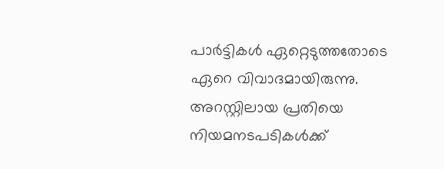പാര്‍ട്ടികള്‍ ഏറ്റെടുത്തതോടെ ഏറെ വിവാദമായിരുന്നു. അറസ്റ്റിലായ പ്രതിയെ നിയമനടപടികള്‍ക്ക്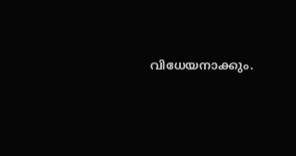വിധേയനാക്കും.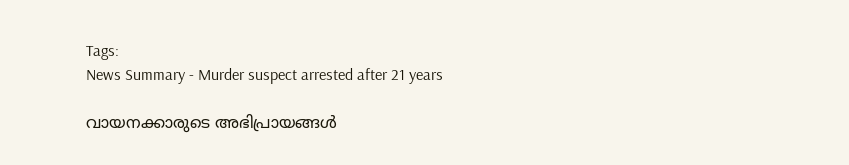Tags:
News Summary - Murder suspect arrested after 21 years

വായനക്കാരുടെ അഭിപ്രായങ്ങള്‍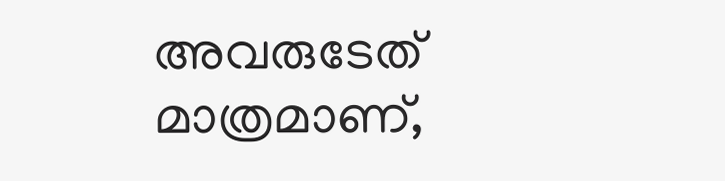അവരുടേത് മാത്രമാണ്,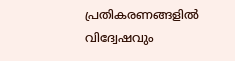പ്രതികരണങ്ങളിൽ വിദ്വേഷവും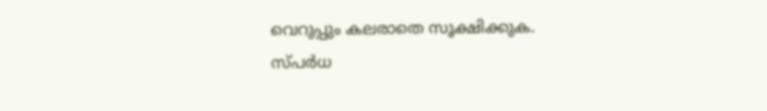വെറുപ്പും കലരാതെ സൂക്ഷിക്കുക. സ്പർധ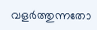വളർത്തുന്നതോ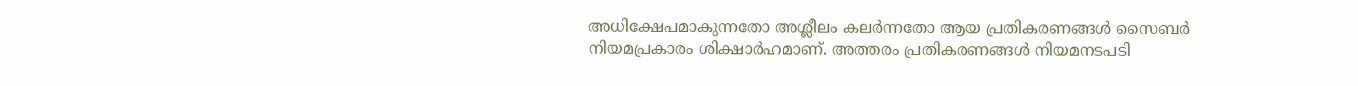അധിക്ഷേപമാകുന്നതോ അശ്ലീലം കലർന്നതോ ആയ പ്രതികരണങ്ങൾ സൈബർ നിയമപ്രകാരം ശിക്ഷാർഹമാണ്. അത്തരം പ്രതികരണങ്ങൾ നിയമനടപടി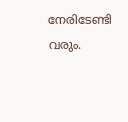നേരിടേണ്ടി വരും.